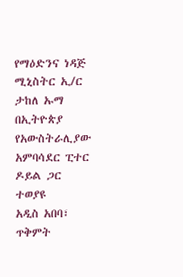የማዕድንና ነዳጅ ሚኒስትር ኢ/ር ታከለ ኡማ በኢትዮጵያ የአውስትራሊያው አምባሳደር ፒተር ዶይል ጋር ተወያዩ
አዲስ አበባ፣ ጥቅምት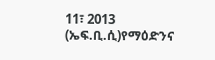11፣ 2013 (ኤፍ.ቢ.ሲ)የማዕድንና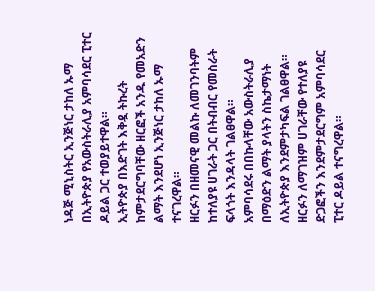ነዳጅ ሚኒስትር ኢንጅነር ታከለ ኡማ በኢትዮጵያ የአውስትራሊያ አምባሳደር ፒተር ዶይል ጋር ተወያይተዋል።
ኢትዮጵያ በእድገት እቅዷ ትኩረት ከምታደርግባቸው ዘርፎች አንዱ የመአድን ልማት እንደሆነ ኢንጅነር ታከለ ኡማ ተናገረዋል።
ዘርፉን በዘመናዊ መልኩ ለመገንባትም ከተለያዩ ሀገራት ጋር በትብብር የመስራት ፍላጎት እንዳላት ገልፀዋል።
አምባሳደሩ በበኩላቸው አውስትራሊያ በማዕድን ልማት ያላትን ስኬታማነት ለኢትዮጵያ እንደምታካፍል ገልፀዋል።
ዘርፉን ለማገዝም ሀገራቸው የተለያዩ ድጋፎችን እንደምታደርግም አምባሳደር ፒተር ዶይል ተናግረዋል።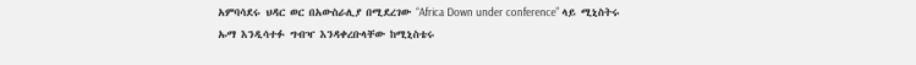አምባሳደሩ ህዳር ወር በአውስራሊያ በሚደረገው “Africa Down under conference” ላይ ሚኒስትሩ ኡማ እንዲሳተፉ ግብዣ እንዳቀረቡላቸው ከሚኒስቴሩ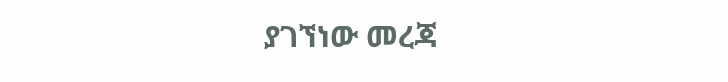ያገኘነው መረጃ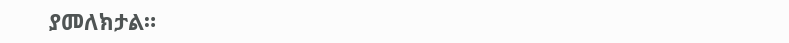ያመለክታል።